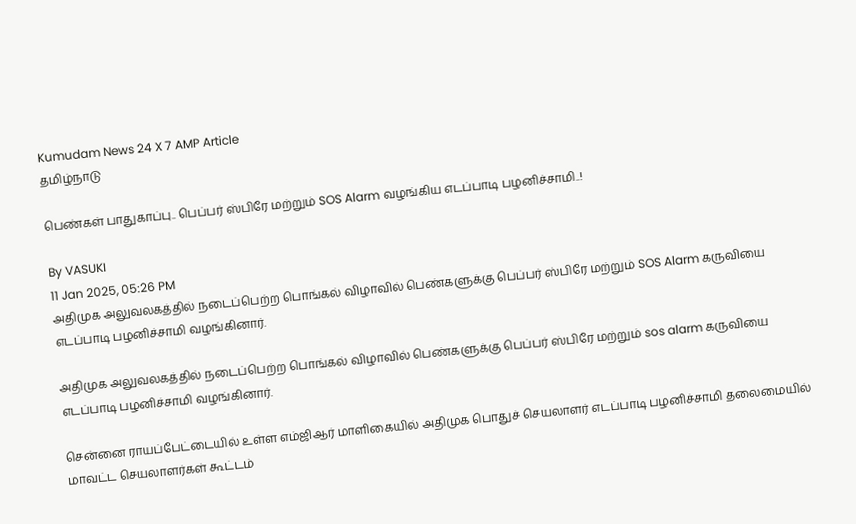Kumudam News 24 X 7 AMP Article
தமிழ்நாடு

பெண்கள் பாதுகாப்பு.. பெப்பர் ஸ்பிரே மற்றும் SOS Alarm வழங்கிய எடப்பாடி பழனிச்சாமி..!

By VASUKI
11 Jan 2025, 05:26 PM
அதிமுக அலுவலகத்தில் நடைப்பெற்ற பொங்கல் விழாவில் பெண்களுக்கு பெப்பர் ஸ்பிரே மற்றும் SOS Alarm கருவியை எடப்பாடி பழனிச்சாமி வழங்கினார்.

அதிமுக அலுவலகத்தில் நடைப்பெற்ற பொங்கல் விழாவில் பெண்களுக்கு பெப்பர் ஸ்பிரே மற்றும் sos alarm கருவியை எடப்பாடி பழனிச்சாமி வழங்கினார்.

சென்னை ராயப்பேட்டையில் உள்ள எம்ஜிஆர் மாளிகையில் அதிமுக பொதுச் செயலாளர் எடப்பாடி பழனிச்சாமி தலைமையில் மாவட்ட செயலாளர்கள் கூட்டம்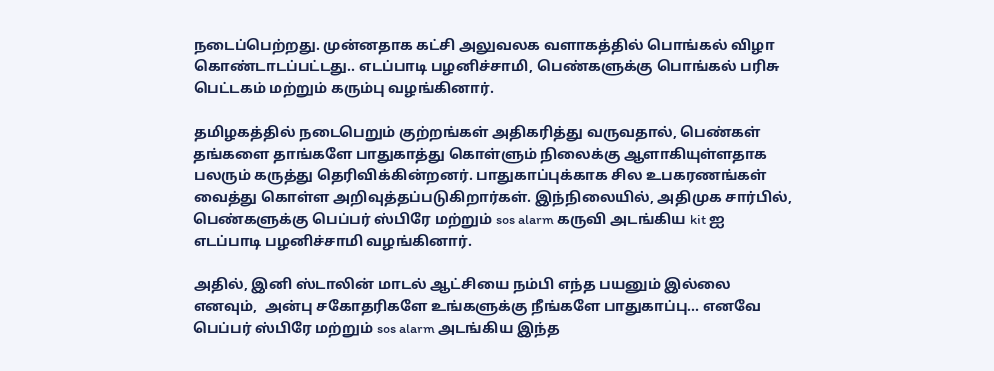நடைப்பெற்றது. முன்னதாக கட்சி அலுவலக வளாகத்தில் பொங்கல் விழா கொண்டாடப்பட்டது.. எடப்பாடி பழனிச்சாமி, பெண்களுக்கு பொங்கல் பரிசு பெட்டகம் மற்றும் கரும்பு வழங்கினார்.

தமிழகத்தில் நடைபெறும் குற்றங்கள் அதிகரித்து வருவதால், பெண்கள் தங்களை தாங்களே பாதுகாத்து கொள்ளும் நிலைக்கு ஆளாகியுள்ளதாக பலரும் கருத்து தெரிவிக்கின்றனர். பாதுகாப்புக்காக சில உபகரணங்கள் வைத்து கொள்ள அறிவுத்தப்படுகிறார்கள். இந்நிலையில், அதிமுக சார்பில், பெண்களுக்கு பெப்பர் ஸ்பிரே மற்றும் sos alarm கருவி அடங்கிய kit ஐ எடப்பாடி பழனிச்சாமி வழங்கினார்.

அதில், இனி ஸ்டாலின் மாடல் ஆட்சியை நம்பி எந்த பயனும் இல்லை எனவும்,  அன்பு சகோதரிகளே உங்களுக்கு நீங்களே பாதுகாப்பு... எனவே பெப்பர் ஸ்பிரே மற்றும் sos alarm அடங்கிய இந்த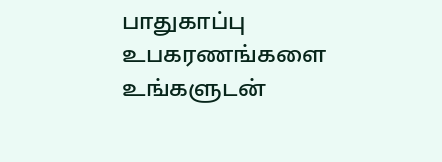பாதுகாப்பு உபகரணங்களை உங்களுடன்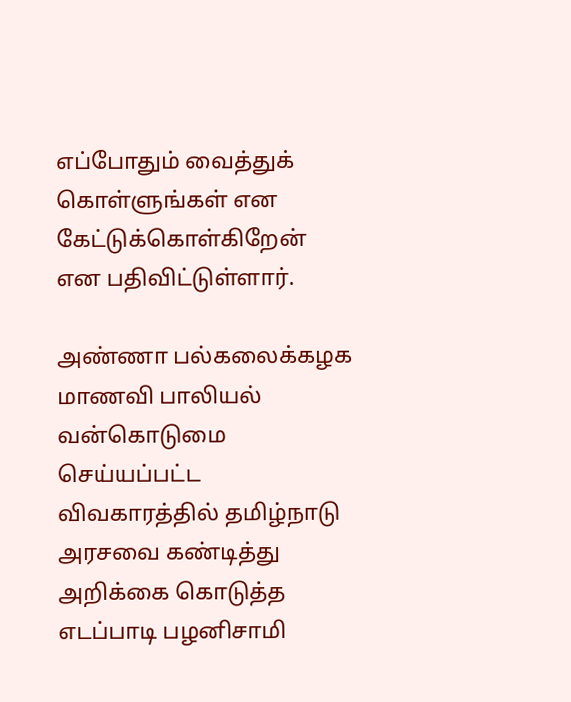எப்போதும் வைத்துக் கொள்ளுங்கள் என கேட்டுக்கொள்கிறேன் என பதிவிட்டுள்ளார்.

அண்ணா பல்கலைக்கழக மாணவி பாலியல் வன்கொடுமை செய்யப்பட்ட விவகாரத்தில் தமிழ்நாடு அரசவை கண்டித்து அறிக்கை கொடுத்த எடப்பாடி பழனிசாமி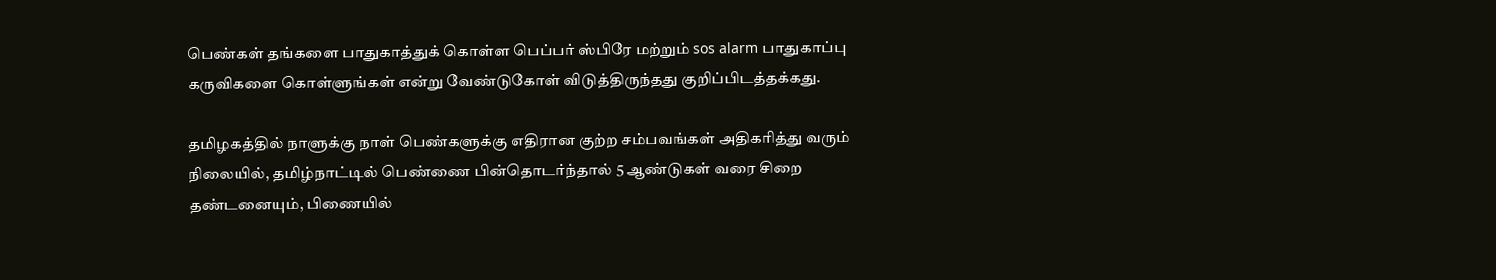பெண்கள் தங்களை பாதுகாத்துக் கொள்ள பெப்பர் ஸ்பிரே மற்றும் sos alarm பாதுகாப்பு கருவிகளை கொள்ளுங்கள் என்று வேண்டுகோள் விடுத்திருந்தது குறிப்பிடத்தக்கது.

தமிழகத்தில் நாளுக்கு நாள் பெண்களுக்கு எதிரான குற்ற சம்பவங்கள் அதிகரித்து வரும் நிலையில், தமிழ்நாட்டில் பெண்ணை பின்தொடர்ந்தால் 5 ஆண்டுகள் வரை சிறை தண்டனையும், பிணையில்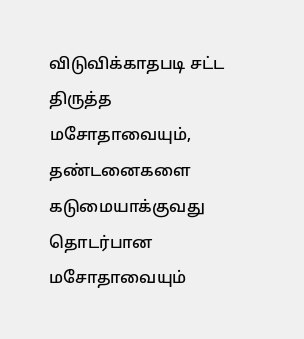விடுவிக்காதபடி சட்ட திருத்த மசோதாவையும், தண்டனைகளை கடுமையாக்குவது தொடர்பான மசோதாவையும்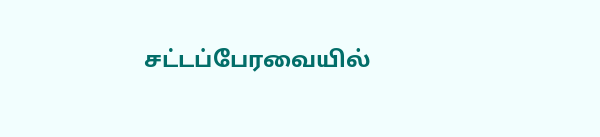சட்டப்பேரவையில்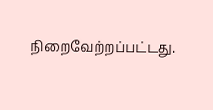நிறைவேற்றப்பட்டது.